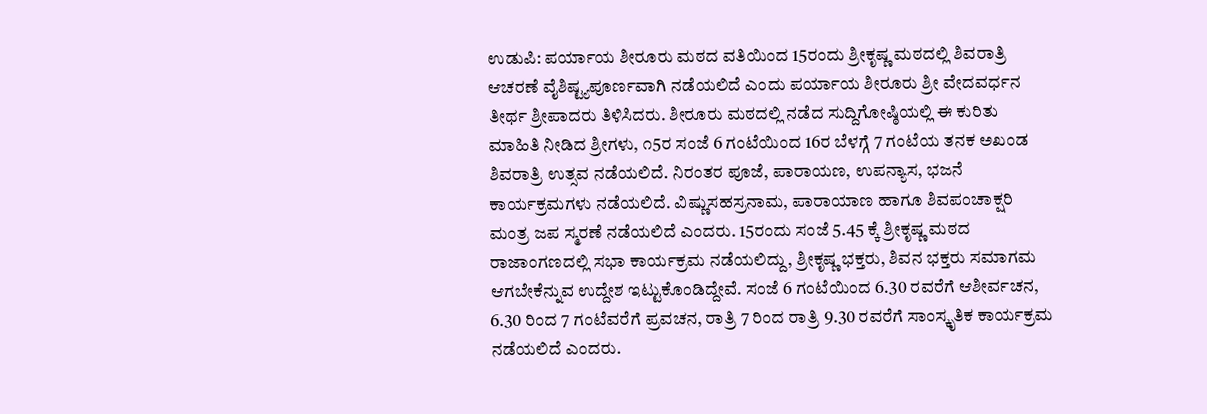ಉಡುಪಿ: ಪರ್ಯಾಯ ಶೀರೂರು ಮಠದ ವತಿಯಿಂದ 15ರಂದು ಶ್ರೀಕೃಷ್ಣ ಮಠದಲ್ಲಿ ಶಿವರಾತ್ರಿ ಆಚರಣೆ ವೈಶಿಷ್ಟ್ಯಪೂರ್ಣವಾಗಿ ನಡೆಯಲಿದೆ ಎಂದು ಪರ್ಯಾಯ ಶೀರೂರು ಶ್ರೀ ವೇದವರ್ಧನ ತೀರ್ಥ ಶ್ರೀಪಾದರು ತಿಳಿಸಿದರು. ಶೀರೂರು ಮಠದಲ್ಲಿ ನಡೆದ ಸುದ್ದಿಗೋಷ್ಠಿಯಲ್ಲಿ ಈ ಕುರಿತು ಮಾಹಿತಿ ನೀಡಿದ ಶ್ರೀಗಳು, ೧5ರ ಸಂಜೆ 6 ಗಂಟೆಯಿಂದ 16ರ ಬೆಳಗ್ಗೆ 7 ಗಂಟೆಯ ತನಕ ಅಖಂಡ ಶಿವರಾತ್ರಿ ಉತ್ಸವ ನಡೆಯಲಿದೆ. ನಿರಂತರ ಪೂಜೆ, ಪಾರಾಯಣ, ಉಪನ್ಯಾಸ, ಭಜನೆ ಕಾರ್ಯಕ್ರಮಗಳು ನಡೆಯಲಿದೆ. ವಿಷ್ಣುಸಹಸ್ರನಾಮ, ಪಾರಾಯಾಣ ಹಾಗೂ ಶಿವಪಂಚಾಕ್ಷರಿ ಮಂತ್ರ ಜಪ ಸ್ಮರಣೆ ನಡೆಯಲಿದೆ ಎಂದರು. 15ರಂದು ಸಂಜೆ 5.45 ಕ್ಕೆ ಶ್ರೀಕೃಷ್ಣ ಮಠದ ರಾಜಾಂಗಣದಲ್ಲಿ ಸಭಾ ಕಾರ್ಯಕ್ರಮ ನಡೆಯಲಿದ್ದು, ಶ್ರೀಕೃಷ್ಣ ಭಕ್ತರು, ಶಿವನ ಭಕ್ತರು ಸಮಾಗಮ ಆಗಬೇಕೆನ್ನುವ ಉದ್ದೇಶ ಇಟ್ಟುಕೊಂಡಿದ್ದೇವೆ. ಸಂಜೆ 6 ಗಂಟೆಯಿಂದ 6.30 ರವರೆಗೆ ಆಶೀರ್ವಚನ, 6.30 ರಿಂದ 7 ಗಂಟೆವರೆಗೆ ಪ್ರವಚನ, ರಾತ್ರಿ 7 ರಿಂದ ರಾತ್ರಿ 9.30 ರವರೆಗೆ ಸಾಂಸ್ಕೃತಿಕ ಕಾರ್ಯಕ್ರಮ ನಡೆಯಲಿದೆ ಎಂದರು.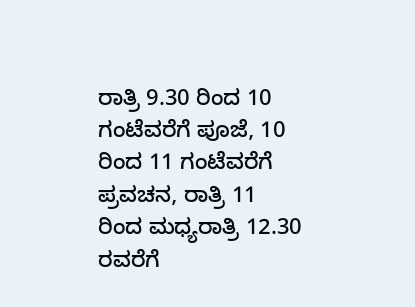ರಾತ್ರಿ 9.30 ರಿಂದ 10 ಗಂಟೆವರೆಗೆ ಪೂಜೆ, 10 ರಿಂದ 11 ಗಂಟೆವರೆಗೆ ಪ್ರವಚನ, ರಾತ್ರಿ 11 ರಿಂದ ಮಧ್ಯರಾತ್ರಿ 12.30 ರವರೆಗೆ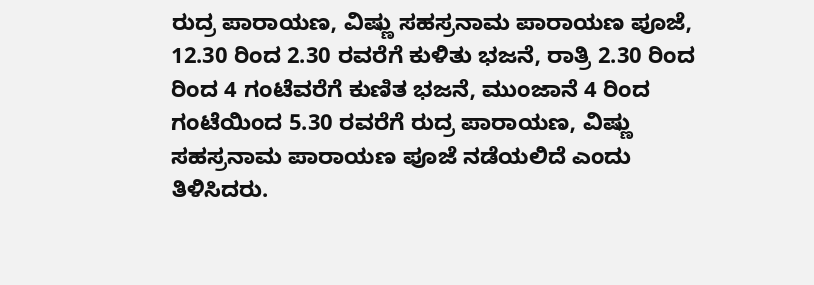ರುದ್ರ ಪಾರಾಯಣ, ವಿಷ್ಣು ಸಹಸ್ರನಾಮ ಪಾರಾಯಣ ಪೂಜೆ, 12.30 ರಿಂದ 2.30 ರವರೆಗೆ ಕುಳಿತು ಭಜನೆ, ರಾತ್ರಿ 2.30 ರಿಂದ ರಿಂದ 4 ಗಂಟೆವರೆಗೆ ಕುಣಿತ ಭಜನೆ, ಮುಂಜಾನೆ 4 ರಿಂದ ಗಂಟೆಯಿಂದ 5.30 ರವರೆಗೆ ರುದ್ರ ಪಾರಾಯಣ, ವಿಷ್ಣು ಸಹಸ್ರನಾಮ ಪಾರಾಯಣ ಪೂಜೆ ನಡೆಯಲಿದೆ ಎಂದು ತಿಳಿಸಿದರು.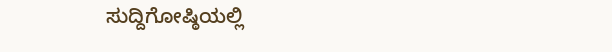ಸುದ್ದಿಗೋಷ್ಠಿಯಲ್ಲಿ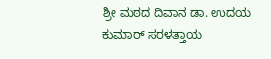ಶ್ರೀ ಮಠದ ದಿವಾನ ಡಾ. ಉದಯ ಕುಮಾರ್ ಸರಳತ್ತಾಯ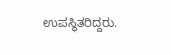ಉಪಸ್ಥಿತರಿದ್ದರು.